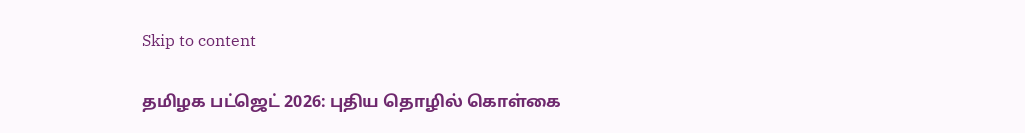Skip to content

தமிழக பட்ஜெட் 2026: புதிய தொழில் கொள்கை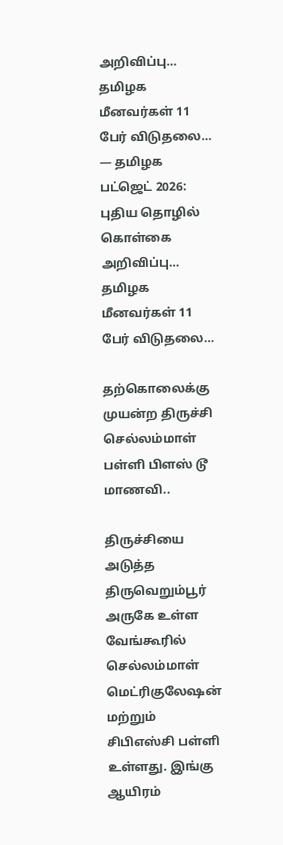அறிவிப்பு… தமிழக மீனவர்கள் 11 பேர் விடுதலை… — தமிழக பட்ஜெட் 2026: புதிய தொழில் கொள்கை அறிவிப்பு… தமிழக மீனவர்கள் 11 பேர் விடுதலை…

தற்கொலைக்கு முயன்ற திருச்சி செல்லம்மாள் பள்ளி பிளஸ் டூ மாணவி..

திருச்சியை அடுத்த திருவெறும்பூர் அருகே உள்ள வேங்கூரில் செல்லம்மாள் மெட்ரிகுலேஷன் மற்றும் சிபிஎஸ்சி பள்ளி உள்ளது. இங்கு ஆயிரம்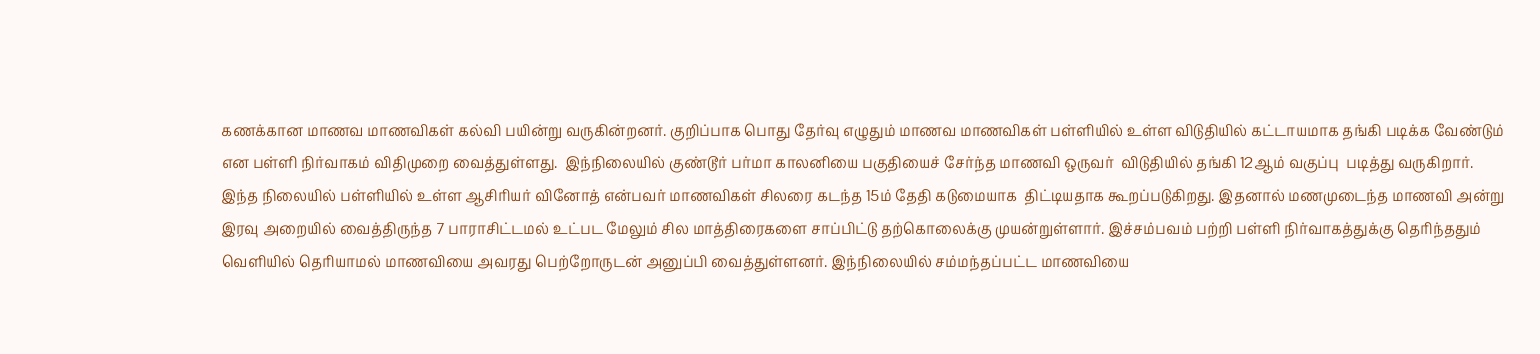கணக்கான மாணவ மாணவிகள் கல்வி பயின்று வருகின்றனர். குறிப்பாக பொது தேர்வு எழுதும் மாணவ மாணவிகள் பள்ளியில் உள்ள விடுதியில் கட்டாயமாக தங்கி படிக்க வேண்டும் என பள்ளி நிர்வாகம் விதிமுறை வைத்துள்ளது.  இந்நிலையில் குண்டூர் பர்மா காலனியை பகுதியைச் சேர்ந்த மாணவி ஒருவர்  விடுதியில் தங்கி 12ஆம் வகுப்பு  படித்து வருகிறார். இந்த நிலையில் பள்ளியில் உள்ள ஆசிரியர் வினோத் என்பவர் மாணவிகள் சிலரை கடந்த 15ம் தேதி கடுமையாக  திட்டியதாக கூறப்படுகிறது. இதனால் மணமுடைந்த மாணவி அன்று இரவு அறையில் வைத்திருந்த 7 பாராசிட்டமல் உட்பட மேலும் சில மாத்திரைகளை சாப்பிட்டு தற்கொலைக்கு முயன்றுள்ளார். இச்சம்பவம் பற்றி பள்ளி நிர்வாகத்துக்கு தெரிந்ததும் வெளியில் தெரியாமல் மாணவியை அவரது பெற்றோருடன் அனுப்பி வைத்துள்ளனர். இந்நிலையில் சம்மந்தப்பட்ட மாணவியை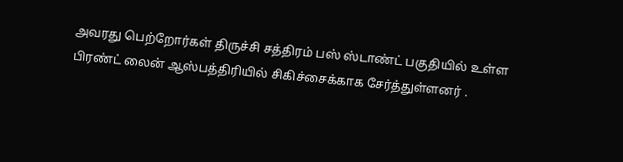அவரது பெற்றோர்கள் திருச்சி சத்திரம் பஸ் ஸ்டாண்ட் பகுதியில் உள்ள பிரண்ட் லைன் ஆஸ்பத்திரியில் சிகிச்சைக்காக சேர்த்துள்ளனர் .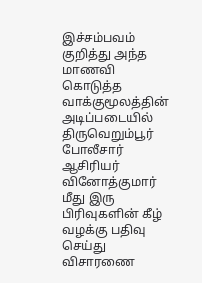இச்சம்பவம் குறித்து அந்த மாணவி கொடுத்த வாக்குமூலத்தின் அடிப்படையில் திருவெறும்பூர் போலீசார் ஆசிரியர் வினோத்குமார் மீது இரு பிரிவுகளின் கீழ் வழக்கு பதிவு செய்து விசாரணை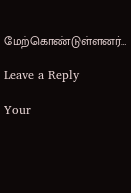மேற்கொண்டுள்ளனர்…

Leave a Reply

Your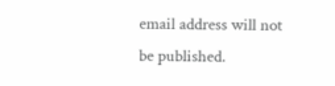email address will not be published.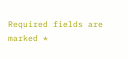Required fields are marked *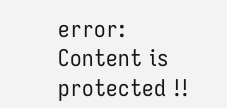error: Content is protected !!